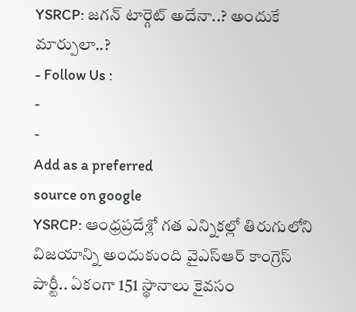YSRCP: జగన్ టార్గెట్ అదేనా..? అందుకే మార్పులా..?
- Follow Us :
-
-
Add as a preferred
source on google
YSRCP: ఆంధ్రప్రదేశ్లో గత ఎన్నికల్లో తిరుగులోని విజయాన్ని అందుకుంది వైఎస్ఆర్ కాంగ్రెస్ పార్టీ.. ఏకంగా 151 స్థానాలు కైవసం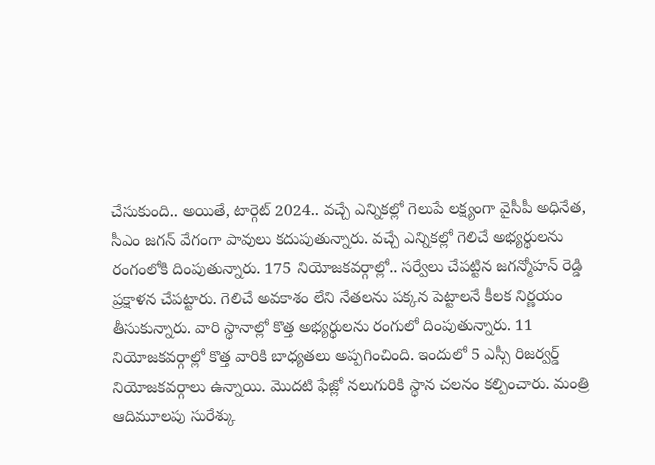చేసుకుంది.. అయితే, టార్గెట్ 2024.. వచ్చే ఎన్నికల్లో గెలుపే లక్ష్యంగా వైసీపీ అధినేత, సీఎం జగన్ వేగంగా పావులు కదుపుతున్నారు. వచ్చే ఎన్నికల్లో గెలిచే అభ్యర్థులను రంగంలోకి దింపుతున్నారు. 175 నియోజకవర్గాల్లో.. సర్వేలు చేపట్టిన జగన్మోహన్ రెడ్డి ప్రక్షాళన చేపట్టారు. గెలిచే అవకాశం లేని నేతలను పక్కన పెట్టాలనే కీలక నిర్ణయం తీసుకున్నారు. వారి స్థానాల్లో కొత్త అభ్యర్థులను రంగులో దింపుతున్నారు. 11 నియోజకవర్గాల్లో కొత్త వారికి బాధ్యతలు అప్పగించింది. ఇందులో 5 ఎస్సీ రిజర్వర్డ్ నియోజకవర్గాలు ఉన్నాయి. మొదటి ఫేజ్లో నలుగురికి స్థాన చలనం కల్పించారు. మంత్రి ఆదిమూలపు సురేశ్కు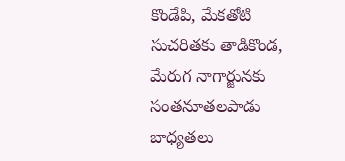కొండేపి, మేకతోటి సుచరితకు తాడికొండ, మేరుగ నాగార్జునకు సంతనూతలపాడు బాధ్యతలు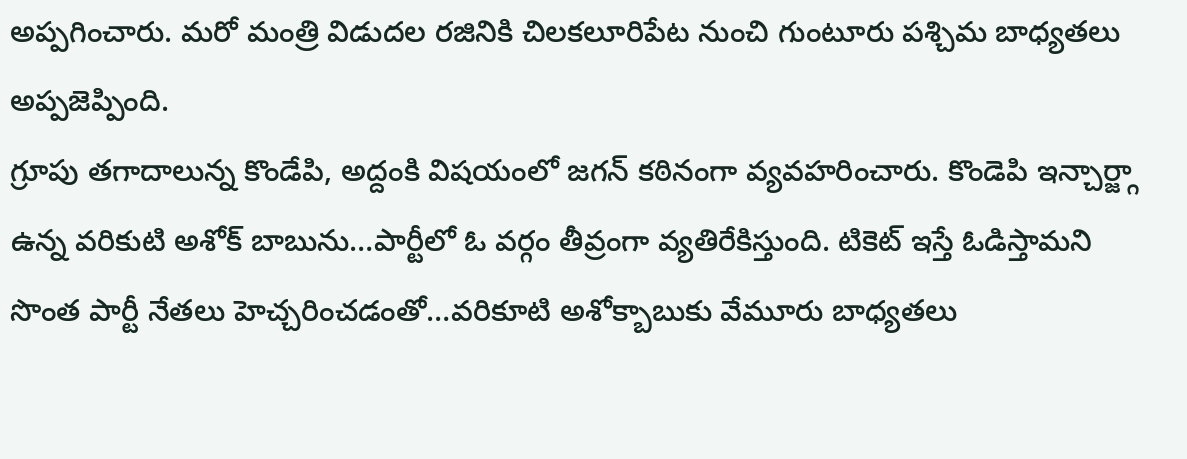అప్పగించారు. మరో మంత్రి విడుదల రజినికి చిలకలూరిపేట నుంచి గుంటూరు పశ్చిమ బాధ్యతలు అప్పజెప్పింది.
గ్రూపు తగాదాలున్న కొండేపి, అద్దంకి విషయంలో జగన్ కఠినంగా వ్యవహరించారు. కొండెపి ఇన్చార్జ్గా ఉన్న వరికుటి అశోక్ బాబును…పార్టీలో ఓ వర్గం తీవ్రంగా వ్యతిరేకిస్తుంది. టికెట్ ఇస్తే ఓడిస్తామని సొంత పార్టీ నేతలు హెచ్చరించడంతో…వరికూటి అశోక్బాబుకు వేమూరు బాధ్యతలు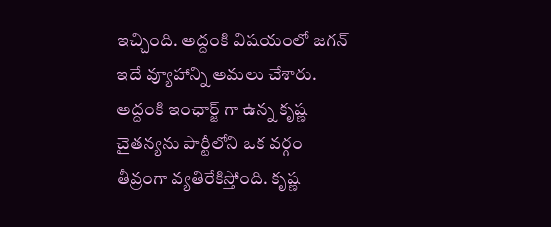ఇచ్చింది. అద్దంకి విషయంలో జగన్ ఇదే వ్యూహాన్ని అమలు చేశారు. అద్దంకి ఇంఛార్జ్ గా ఉన్న కృష్ణ చైతన్యను పార్టీలోని ఒక వర్గం తీవ్రంగా వ్యతిరేకిస్తోంది. కృష్ణ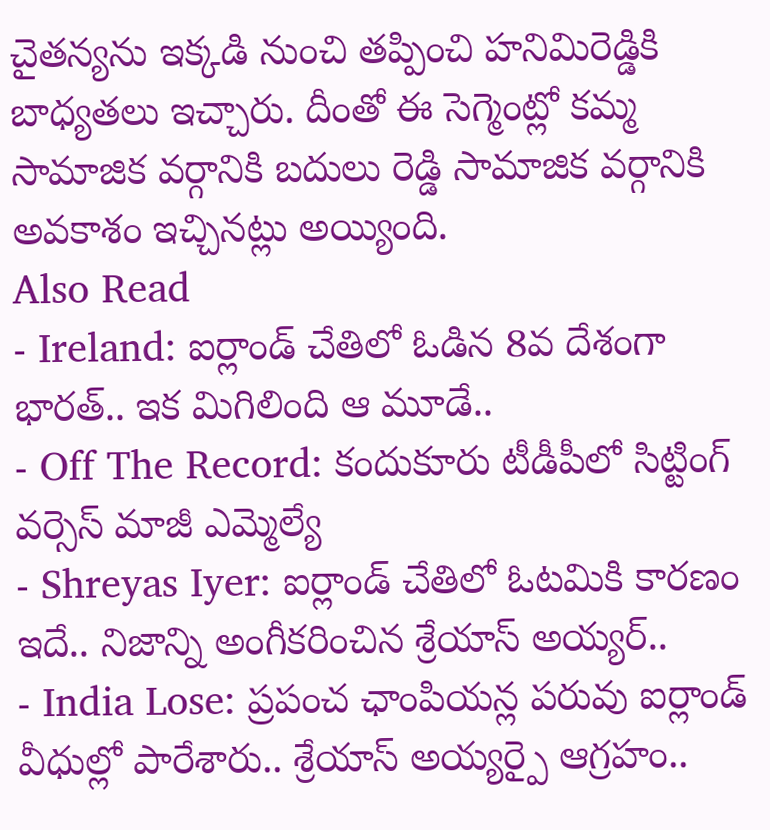చైతన్యను ఇక్కడి నుంచి తప్పించి హనిమిరెడ్డికి బాధ్యతలు ఇచ్చారు. దీంతో ఈ సెగ్మెంట్లో కమ్మ సామాజిక వర్గానికి బదులు రెడ్డి సామాజిక వర్గానికి అవకాశం ఇచ్చినట్లు అయ్యింది.
Also Read
- Ireland: ఐర్లాండ్ చేతిలో ఓడిన 8వ దేశంగా భారత్.. ఇక మిగిలింది ఆ మూడే..
- Off The Record: కందుకూరు టీడీపీలో సిట్టింగ్ వర్సెస్ మాజీ ఎమ్మెల్యే
- Shreyas Iyer: ఐర్లాండ్ చేతిలో ఓటమికి కారణం ఇదే.. నిజాన్ని అంగీకరించిన శ్రేయాస్ అయ్యర్..
- India Lose: ప్రపంచ ఛాంపియన్ల పరువు ఐర్లాండ్ వీధుల్లో పారేశారు.. శ్రేయాస్ అయ్యర్పై ఆగ్రహం..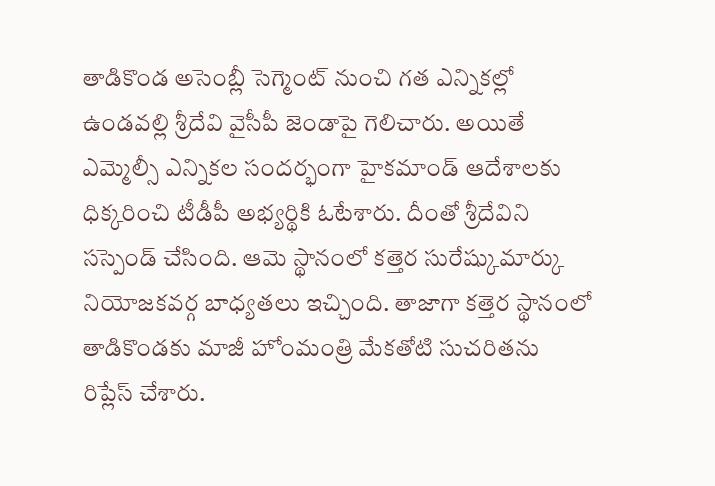తాడికొండ అసెంబ్లీ సెగ్మెంట్ నుంచి గత ఎన్నికల్లో ఉండవల్లి శ్రీదేవి వైసీపీ జెండాపై గెలిచారు. అయితే ఎమ్మెల్సీ ఎన్నికల సందర్భంగా హైకమాండ్ ఆదేశాలకు ధిక్కరించి టీడీపీ అభ్యర్థికి ఓటేశారు. దీంతో శ్రీదేవిని సస్పెండ్ చేసింది. ఆమె స్థానంలో కత్తెర సురేష్కుమార్కు నియోజకవర్గ బాధ్యతలు ఇచ్చింది. తాజాగా కత్తెర స్థానంలో తాడికొండకు మాజీ హోంమంత్రి మేకతోటి సుచరితను రిప్లేస్ చేశారు.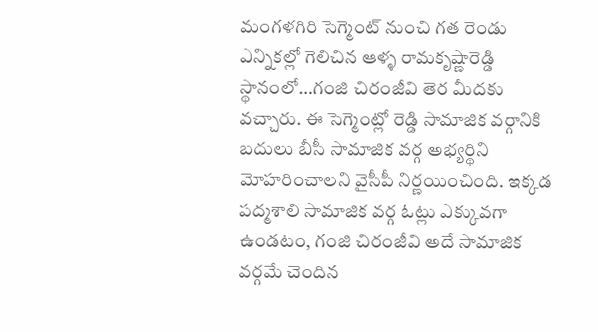మంగళగిరి సెగ్మెంట్ నుంచి గత రెండు ఎన్నికల్లో గెలిచిన ఆళ్ళ రామకృష్ణారెడ్డి స్థానంలో…గంజి చిరంజీవి తెర మీదకు వచ్చారు. ఈ సెగ్మెంట్లో రెడ్డి సామాజిక వర్గానికి బదులు బీసీ సామాజిక వర్గ అభ్యర్థిని మోహరించాలని వైసీపీ నిర్ణయించింది. ఇక్కడ పద్మశాలి సామాజిక వర్గ ఓట్లు ఎక్కువగా ఉండటం, గంజి చిరంజీవి అదే సామాజిక వర్గమే చెందిన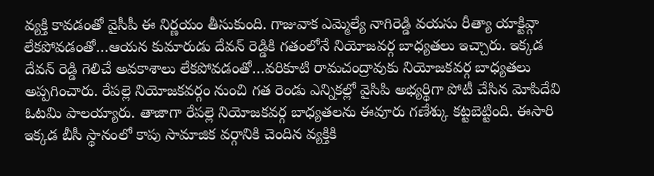వ్యక్తి కావడంతో వైసీపీ ఈ నిర్ణయం తీసుకుంది. గాజువాక ఎమ్మెల్యే నాగిరెడ్డి వయసు రీత్యా యాక్టివ్గా లేకపోవడంతో…ఆయన కుమారుడు దేవన్ రెడ్డికి గతంలోనే నియోజవర్గ బాధ్యతలు ఇచ్చారు. ఇక్కడ దేవన్ రెడ్డి గెలిచే అవకాశాలు లేకపోవడంతో…వరికూటి రామచంద్రావుకు నియోజకవర్గ బాధ్యతలు అప్పగించారు. రేపల్లె నియోజకవర్గం నుంచి గత రెండు ఎన్నికల్లో వైసిపి అభ్యర్థిగా పోటీ చేసిన మోపిదేవి ఓటమి పాలయ్యారు. తాజాగా రేపల్లె నియోజకవర్గ బాధ్యతలను ఈవూరు గణేశ్కు కట్టబెట్టింది. ఈసారి ఇక్కడ బీసీ స్థానంలో కాపు సామాజిక వర్గానికి చెందిన వ్యక్తికి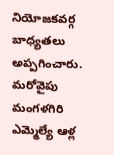నియోజకవర్గ బాధ్యతలు అప్పగించారు.
మరోవైపు మంగళగిరి ఎమ్మెల్యే ఆళ్ల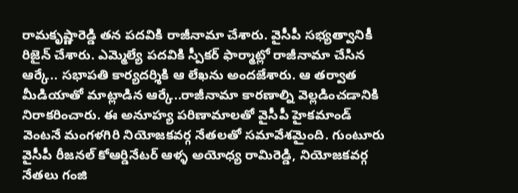రామకృష్ణారెడ్డి తన పదవికి రాజీనామా చేశారు. వైసీపీ సభ్యత్వానికీ రిజైన్ చేశారు. ఎమ్మెల్యే పదవికి స్పీకర్ ఫార్మాట్లో రాజీనామా చేసిన ఆర్కే.. సభాపతి కార్యదర్శికి ఆ లేఖను అందజేశారు. ఆ తర్వాత మీడియాతో మాట్లాడిన ఆర్కే..రాజీనామా కారణాల్ని వెల్లడించడానికి నిరాకరించారు. ఈ అనూహ్య పరిణామాలతో వైసీపీ హైకమాండ్ వెంటనే మంగళగిరి నియోజకవర్గ నేతలతో సమావేశమైంది. గుంటూరు వైసీపీ రీజనల్ కోఆర్డినేటర్ ఆళ్ళ అయోధ్య రామిరెడ్డి, నియోజకవర్గ నేతలు గంజి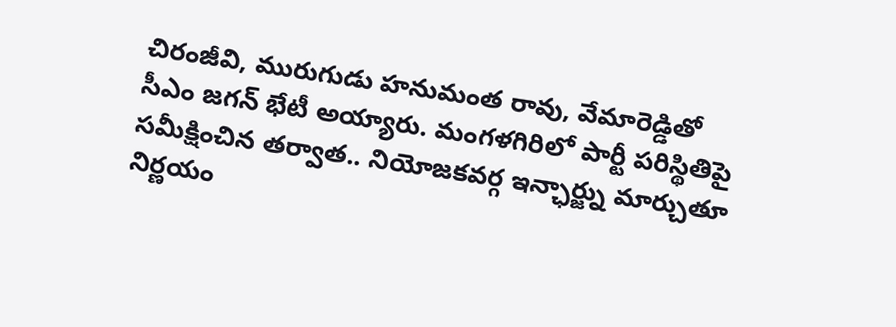చిరంజీవి, మురుగుడు హనుమంత రావు, వేమారెడ్డితో సీఎం జగన్ భేటీ అయ్యారు. మంగళగిరిలో పార్టీ పరిస్థితిపై సమీక్షించిన తర్వాత.. నియోజకవర్గ ఇన్ఛార్జ్ను మార్చుతూ నిర్ణయం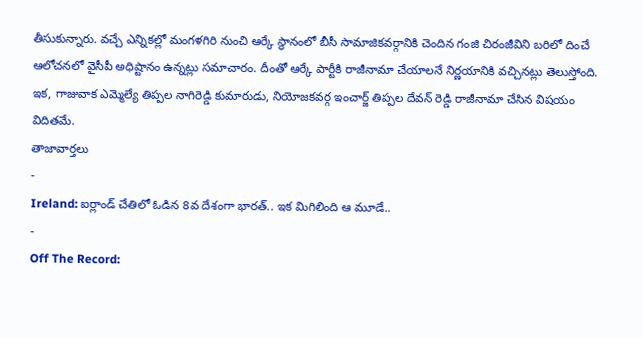తీసుకున్నారు. వచ్చే ఎన్నికల్లో మంగళగిరి నుంచి ఆర్కే స్థానంలో బీసీ సామాజికవర్గానికి చెందిన గంజి చిరంజీవిని బరిలో దించే ఆలోచనలో వైసీపీ అధిష్టానం ఉన్నట్లు సమాచారం. దీంతో ఆర్కే పార్టీకి రాజీనామా చేయాలనే నిర్ణయానికి వచ్చినట్లు తెలుస్తోంది. ఇక, గాజువాక ఎమ్మెల్యే తిప్పల నాగిరెడ్డి కుమారుడు, నియోజకవర్గ ఇంచార్జ్ తిప్పల దేవన్ రెడ్డి రాజీనామా చేసిన విషయం విదితమే.
తాజావార్తలు
-
Ireland: ఐర్లాండ్ చేతిలో ఓడిన 8వ దేశంగా భారత్.. ఇక మిగిలింది ఆ మూడే..
-
Off The Record: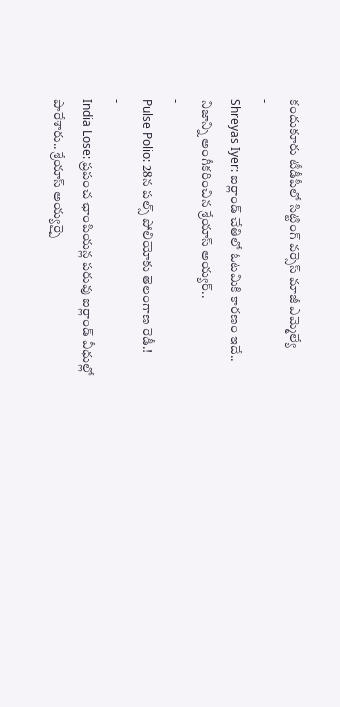కందుకూరు టీడీపీలో సిట్టింగ్ వర్సెస్ మాజీ ఎమ్మెల్యే
-
Shreyas Iyer: ఐర్లాండ్ చేతిలో ఓటమికి కారణం ఇదే.. నిజాన్ని అంగీకరించిన శ్రేయాస్ అయ్యర్..
-
Pulse Polio: 28న పల్స్ పోలియోకు తెలంగాణ రెడీ.!
-
India Lose: ప్రపంచ ఛాంపియన్ల పరువు ఐర్లాండ్ వీధుల్లో పారేశారు.. శ్రేయాస్ అయ్యర్పై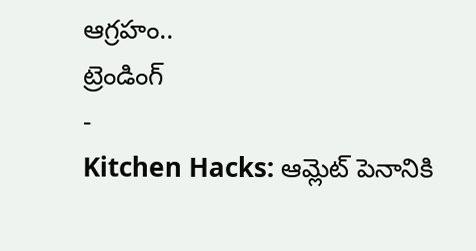ఆగ్రహం..
ట్రెండింగ్
-
Kitchen Hacks: ఆమ్లెట్ పెనానికి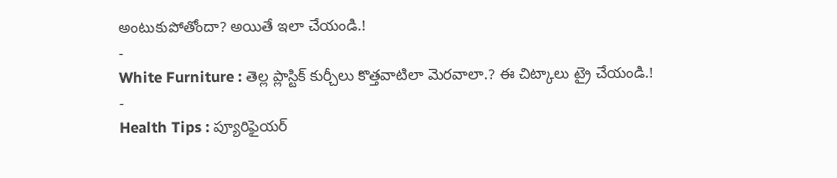అంటుకుపోతోందా? అయితే ఇలా చేయండి.!
-
White Furniture : తెల్ల ప్లాస్టిక్ కుర్చీలు కొత్తవాటిలా మెరవాలా.? ఈ చిట్కాలు ట్రై చేయండి.!
-
Health Tips : ప్యూరిఫైయర్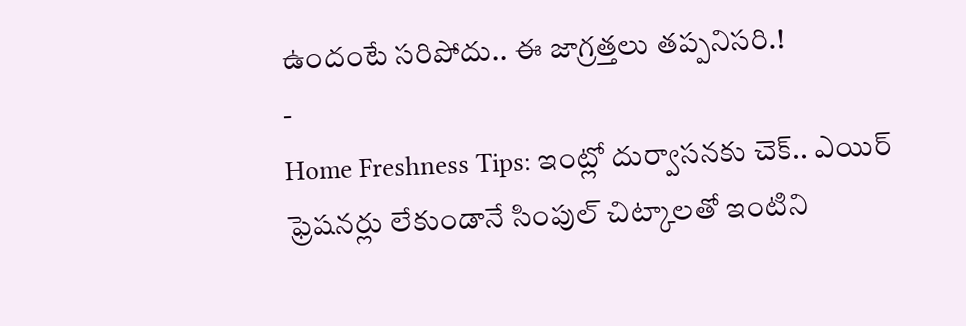ఉందంటే సరిపోదు.. ఈ జాగ్రత్తలు తప్పనిసరి.!
-
Home Freshness Tips: ఇంట్లో దుర్వాసనకు చెక్.. ఎయిర్ ఫ్రెషనర్లు లేకుండానే సింపుల్ చిట్కాలతో ఇంటిని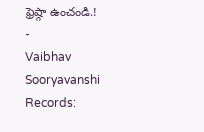ఫ్రెష్గా ఉంచండి.!
-
Vaibhav Sooryavanshi Records: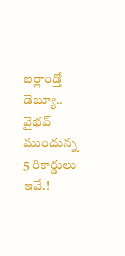ఐర్లాండ్తో డెబ్యూ.. వైభవ్ ముందున్న 5 రికార్డులు ఇవే.!